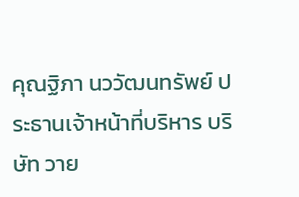คุณฐิภา นววัฒนทรัพย์ ประธานเจ้าหน้าที่บริหาร บริษัท วาย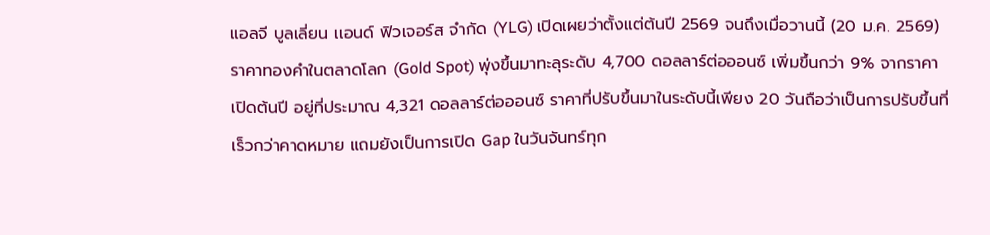แอลจี บูลเลี่ยน เเอนด์ ฟิวเจอร์ส จำกัด (YLG) เปิดเผยว่าตั้งแต่ต้นปี 2569 จนถึงเมื่อวานนี้ (20 ม.ค. 2569) ราคาทองคำในตลาดโลก (Gold Spot) พุ่งขึ้นมาทะลุระดับ 4,700 ดอลลาร์ต่อออนซ์ เพิ่มขึ้นกว่า 9% จากราคาเปิดต้นปี อยู่ที่ประมาณ 4,321 ดอลลาร์ต่อออนซ์ ราคาที่ปรับขึ้นมาในระดับนี้เพียง 20 วันถือว่าเป็นการปรับขึ้นที่เร็วกว่าคาดหมาย แถมยังเป็นการเปิด Gap ในวันจันทร์ทุก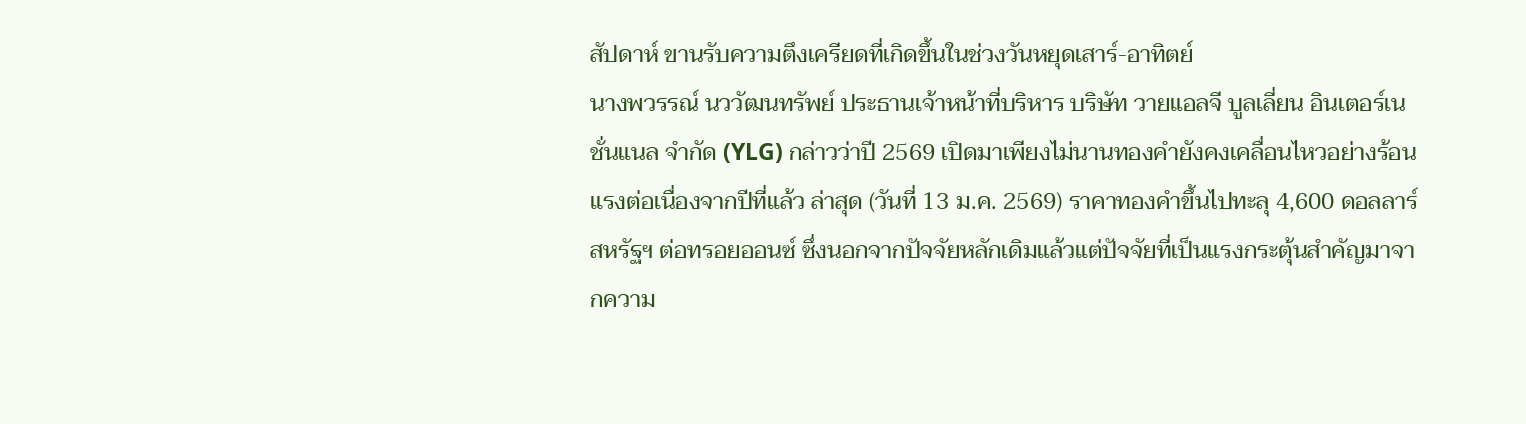สัปดาห์ ขานรับความตึงเครียดที่เกิดขึ้นในช่วงวันหยุดเสาร์-อาทิตย์
นางพวรรณ์ นววัฒนทรัพย์ ประธานเจ้าหน้าที่บริหาร บริษัท วายแอลจี บูลเลี่ยน อินเตอร์เนชั่นแนล จำกัด (YLG) กล่าวว่าปี 2569 เปิดมาเพียงไม่นานทองคำยังคงเคลื่อนไหวอย่างร้อนแรงต่อเนื่องจากปีที่แล้ว ล่าสุด (วันที่ 13 ม.ค. 2569) ราคาทองคำขึ้นไปทะลุ 4,600 ดอลลาร์สหรัฐฯ ต่อทรอยออนซ์ ซึ่งนอกจากปัจจัยหลักเดิมแล้วแต่ปัจจัยที่เป็นแรงกระตุ้นสำคัญมาจากความ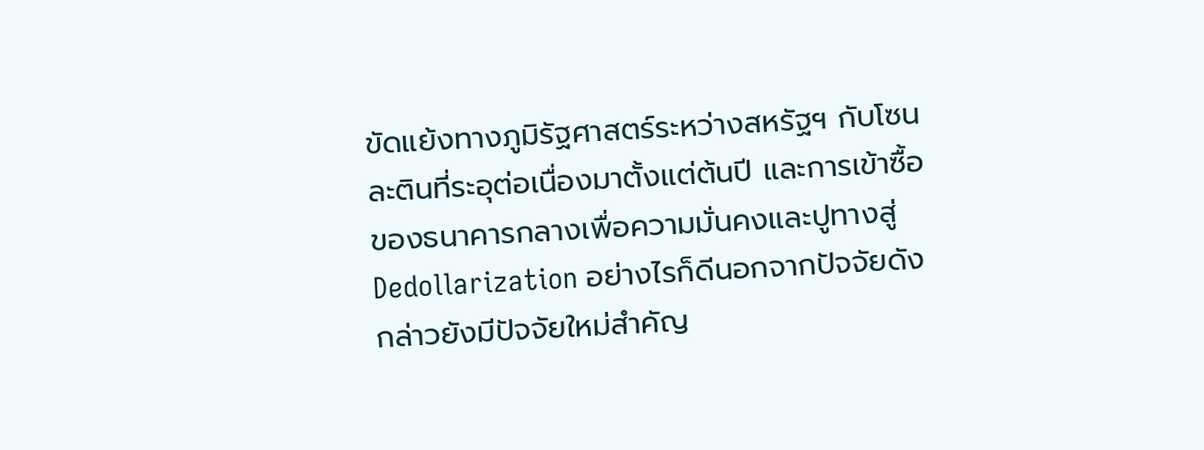ขัดแย้งทางภูมิรัฐศาสตร์ระหว่างสหรัฐฯ กับโซนละตินที่ระอุต่อเนื่องมาตั้งแต่ต้นปี และการเข้าซื้อของธนาคารกลางเพื่อความมั่นคงและปูทางสู่ Dedollarization อย่างไรก็ดีนอกจากปัจจัยดังกล่าวยังมีปัจจัยใหม่สำคัญ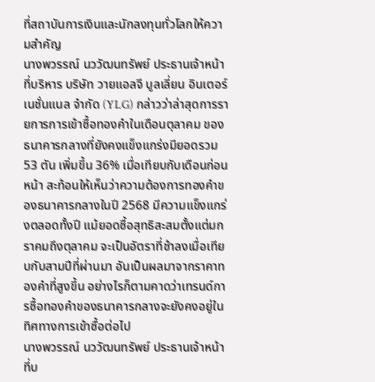ที่สถาบันการเงินและนักลงทุนทั่วโลกให้ความสำคัญ
นางพวรรณ์ นววัฒนทรัพย์ ประธานเจ้าหน้าที่บริหาร บริษัท วายแอลจี บูลเลี่ยน อินเตอร์เนชั่นแนล จำกัด (YLG) กล่าวว่าล่าสุดการรายการการเข้าซื้อทองคำในเดือนตุลาคม ของธนาคารกลางที่ยังคงแข็งแกร่งมียอดรวม 53 ตัน เพิ่มขึ้น 36% เมื่อเทียบกับเดือนก่อนหน้า สะท้อนให้เห็นว่าความต้องการทองคำของธนาคารกลางในปี 2568 มีความแข็งแกร่งตลอดทั้งปี แม้ยอดซื้อสุทธิสะสมตั้งแต่มกราคมถึงตุลาคม จะเป็นอัตราที่ช้าลงเมื่อเทียบกับสามปีที่ผ่านมา อันเป็นผลมาจากราคาทองคำที่สูงขึ้น อย่างไรก็ตามคาดว่าเทรนด์การซื้อทองคำของธนาคารกลางจะยังคงอยู่ในทิศทางการเข้าซื้อต่อไป
นางพวรรณ์ นววัฒนทรัพย์ ประธานเจ้าหน้าที่บ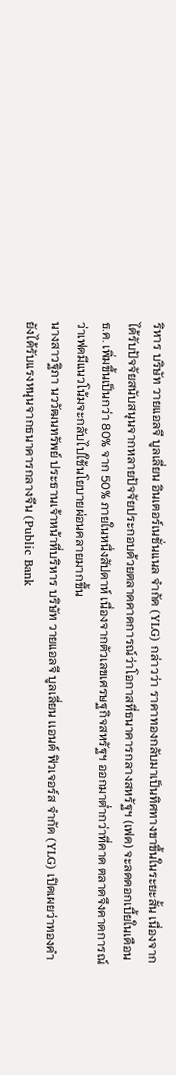ริหาร บริษัท วายแอลจี บูลเลี่ยน อินเตอร์เนชั่นแนล จำกัด (YLG) กล่าวว่า ราคาทองกลับมาเป็นทิศทางขาขึ้นในระยะสั้น เนื่องจากได้รับปัจจัยสนับสนุนจากหลายปัจจัยประกอบด้วยตลาดคาดการณ์ว่าโอกาสที่ธนาคารกลางสหรัฐฯ (เฟด) จะลดดอกเบี้ยในเดือน ธ.ค. เพิ่มขึ้นเป็นกว่า 80% จาก 50% ภายในหนึ่งสัปดาห์ เนื่องจากตัวเลขเศรษฐกิจสหรัฐฯ ออกมาต่ำกว่าที่คาด ตลาดจึงคาดการณ์ว่าเฟดมีแนวโน้มจะกลับไปใช้นโยบายผ่อนคลายมากขึ้น
นางสาวฐิภา นววัฒนทรัพย์ ประธานเจ้าหน้าที่บริหาร บริษัท วายแอลจี บูลเลี่ยน เเอนด์ ฟิวเจอร์ส จำกัด (YLG) เปิดเผยว่าทองคำยังได้รับแรงหนุนจากธนาคารกลางจีน (Public Bank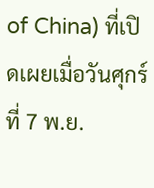of China) ที่เปิดเผยเมื่อวันศุกร์ที่ 7 พ.ย.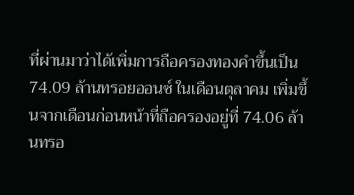ที่ผ่านมาว่าได้เพิ่มการถือครองทองคำขึ้นเป็น 74.09 ล้านทรอยออนซ์ ในเดือนตุลาคม เพิ่มขึ้นจากเดือนก่อนหน้าที่ถือครองอยู่ที่ 74.06 ล้านทรอ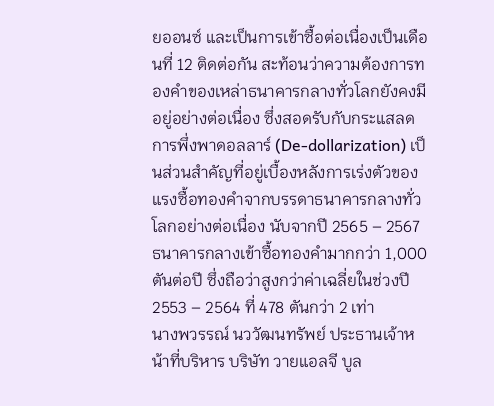ยออนซ์ และเป็นการเข้าซื้อต่อเนื่องเป็นเดือนที่ 12 ติดต่อกัน สะท้อนว่าความต้องการทองคำของเหล่าธนาคารกลางทั่วโลกยังคงมีอยู่อย่างต่อเนื่อง ซึ่งสอดรับกับกระแสลดการพึ่งพาดอลลาร์ (De-dollarization) เป็นส่วนสำคัญที่อยู่เบื้องหลังการเร่งตัวของแรงซื้อทองคำจากบรรดาธนาคารกลางทั่วโลกอย่างต่อเนื่อง นับจากปี 2565 – 2567 ธนาคารกลางเข้าซื้อทองคำมากกว่า 1,000 ตันต่อปี ซึ่งถือว่าสูงกว่าค่าเฉลี่ยในช่วงปี 2553 – 2564 ที่ 478 ตันกว่า 2 เท่า
นางพวรรณ์ นววัฒนทรัพย์ ประธานเจ้าหน้าที่บริหาร บริษัท วายแอลจี บูล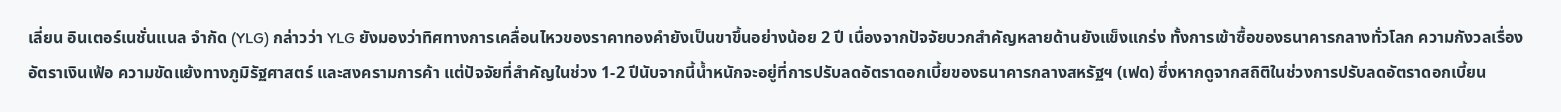เลี่ยน อินเตอร์เนชั่นแนล จำกัด (YLG) กล่าวว่า YLG ยังมองว่าทิศทางการเคลื่อนไหวของราคาทองคำยังเป็นขาขึ้นอย่างน้อย 2 ปี เนื่องจากปัจจัยบวกสำคัญหลายด้านยังแข็งแกร่ง ทั้งการเข้าซื้อของธนาคารกลางทั่วโลก ความกังวลเรื่องอัตราเงินเฟ้อ ความขัดแย้งทางภูมิรัฐศาสตร์ และสงครามการค้า แต่ปัจจัยที่สำคัญในช่วง 1-2 ปีนับจากนี้น้ำหนักจะอยู่ที่การปรับลดอัตราดอกเบี้ยของธนาคารกลางสหรัฐฯ (เฟด) ซึ่งหากดูจากสถิติในช่วงการปรับลดอัตราดอกเบี้ยน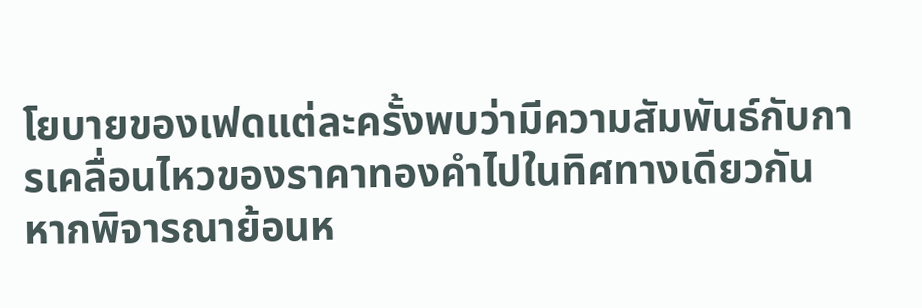โยบายของเฟดแต่ละครั้งพบว่ามีความสัมพันธ์กับการเคลื่อนไหวของราคาทองคำไปในทิศทางเดียวกัน หากพิจารณาย้อนห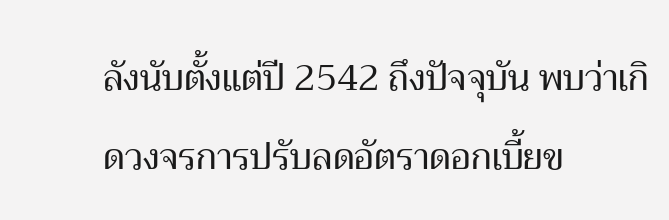ลังนับตั้งแต่ปี 2542 ถึงปัจจุบัน พบว่าเกิดวงจรการปรับลดอัตราดอกเบี้ยข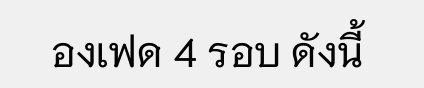องเฟด 4 รอบ ดังนี้